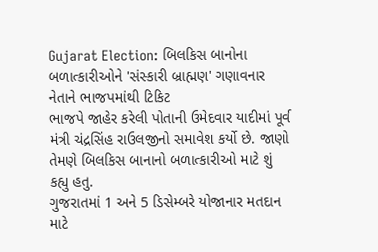Gujarat Election: બિલકિસ બાનોના બળાત્કારીઓને 'સંસ્કારી બ્રાહ્મણ' ગણાવનાર નેતાને ભાજપમાંથી ટિકિટ
ભાજપે જાહેર કરેલી પોતાની ઉમેદવાર યાદીમાં પૂર્વ મંત્રી ચંદ્રસિંહ રાઉલજીનો સમાવેશ કર્યો છે. જાણો તેમણે બિલકિસ બાનાનો બળાત્કારીઓ માટે શું કહ્યુ હતુ.
ગુજરાતમાં 1 અને 5 ડિસેમ્બરે યોજાનાર મતદાન માટે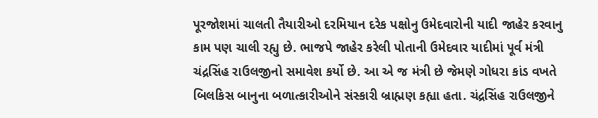પૂરજોશમાં ચાલતી તૈયારીઓ દરમિયાન દરેક પક્ષોનુ ઉમેદવારોની યાદી જાહેર કરવાનુ કામ પણ ચાલી રહ્યુ છે. ભાજપે જાહેર કરેલી પોતાની ઉમેદવાર યાદીમાં પૂર્વ મંત્રી ચંદ્રસિંહ રાઉલજીનો સમાવેશ કર્યો છે. આ એ જ મંત્રી છે જેમણે ગોધરા કાંડ વખતે બિલકિસ બાનુના બળાત્કારીઓને સંસ્કારી બ્રાહ્મણ કહ્યા હતા. ચંદ્રસિંહ રાઉલજીને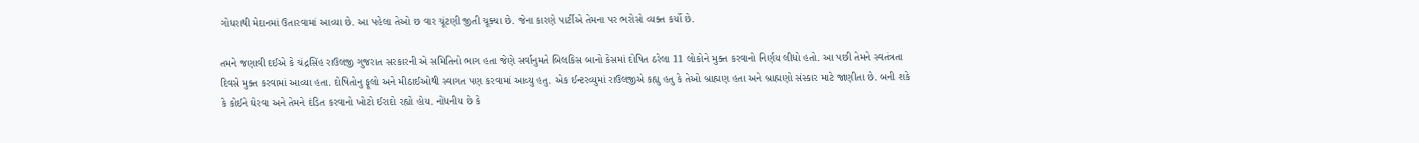ગોધરાથી મેદાનમાં ઉતારવામાં આવ્યા છે. આ પહેલા તેઓ છ વાર ચૂંટણી જીતી ચૂક્યા છે. જેના કારણે પાર્ટીએ તેમના પર ભરોસો વ્યક્ત કર્યો છે.

તમને જણાવી દઈએ કે ચંદ્રસિંહ રાઉલજી ગુજરાત સરકારની એ સમિતિનો ભાગ હતા જેણે સર્વાનુમતે બિલકિસ બાનો કેસમાં દોષિત ઠરેલા 11 લોકોને મુક્ત કરવાનો નિર્ણય લીધો હતો. આ પછી તેમને સ્વતંત્રતા દિવસે મુક્ત કરવામાં આવ્યા હતા. દોષિતોનુ ફૂલો અને મીઠાઈઓથી સ્વાગત પણ કરવામાં આવ્યુ હતુ. એક ઈન્ટરવ્યુમાં રાઉલજીએ કહ્યુ હતુ કે તેઓ બ્રાહ્મણ હતા અને બ્રાહ્મણો સંસ્કાર માટે જાણીતા છે. બની શકે કે કોઈને ઘેરવા અને તેમને દંડિત કરવાનો ખોટો ઈરાદો રહ્યો હોય. નોંધનીય છે કે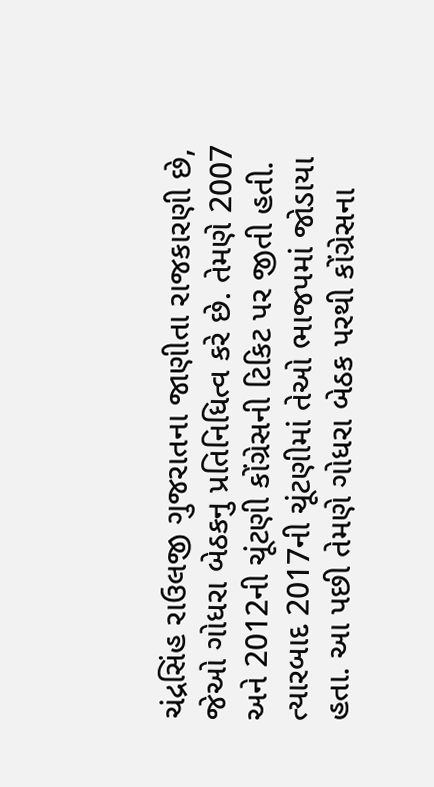ચંદ્રસિંહ રાઉલજી ગુજરાતના જાણીતા રાજકારણી છે, જેઓ ગોધરા બેઠકનુ પ્રતિનિધિત્વ કરે છે. તેમણે 2007 અને 2012ની ચૂંટણી કોંગ્રેસની ટિકિટ પર જીતી હતી. ત્યારબાદ 2017ની ચૂંટણીમાં તેઓ ભાજપમાં જોડાયા હતા. આ પછી તેમણે ગોધરા બેઠક પરથી કોંગ્રેસના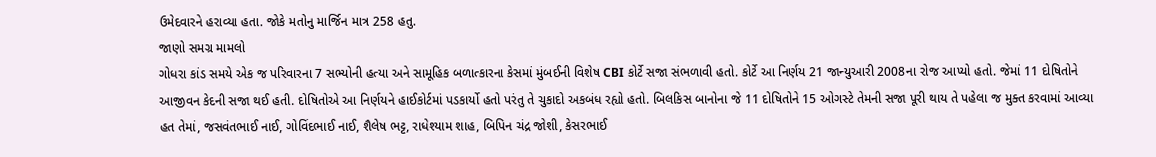ઉમેદવારને હરાવ્યા હતા. જોકે મતોનુ માર્જિન માત્ર 258 હતુ.
જાણો સમગ્ર મામલો
ગોધરા કાંડ સમયે એક જ પરિવારના 7 સભ્યોની હત્યા અને સામૂહિક બળાત્કારના કેસમાં મુંબઈની વિશેષ CBI કોર્ટે સજા સંભળાવી હતો. કોર્ટે આ નિર્ણય 21 જાન્યુઆરી 2008ના રોજ આપ્યો હતો. જેમાં 11 દોષિતોને આજીવન કેદની સજા થઈ હતી. દોષિતોએ આ નિર્ણયને હાઈકોર્ટમાં પડકાર્યો હતો પરંતુ તે ચુકાદો અકબંધ રહ્યો હતો. બિલકિસ બાનોના જે 11 દોષિતોને 15 ઓગસ્ટે તેમની સજા પૂરી થાય તે પહેલા જ મુક્ત કરવામાં આવ્યા હત તેમાં, જસવંતભાઈ નાઈ, ગોવિંદભાઈ નાઈ, શૈલેષ ભટ્ટ, રાધેશ્યામ શાહ, બિપિન ચંદ્ર જોશી, કેસરભાઈ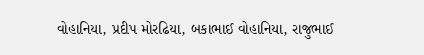વોહાનિયા, પ્રદીપ મોરઢિયા, બકાભાઈ વોહાનિયા, રાજુભાઈ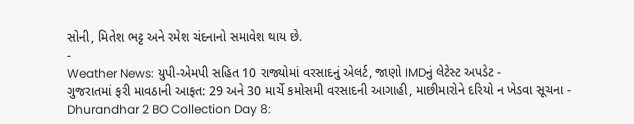સોની, મિતેશ ભટ્ટ અને રમેશ ચંદનાનો સમાવેશ થાય છે.
-
Weather News: યુપી-એમપી સહિત 10 રાજ્યોમાં વરસાદનું એલર્ટ, જાણો IMDનું લેટેસ્ટ અપડેટ -
ગુજરાતમાં ફરી માવઠાની આફત: 29 અને 30 માર્ચે કમોસમી વરસાદની આગાહી, માછીમારોને દરિયો ન ખેડવા સૂચના -
Dhurandhar 2 BO Collection Day 8: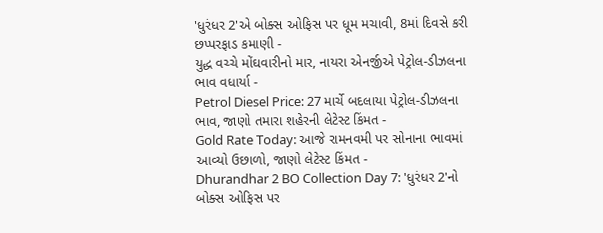'ધુરંધર 2'એ બોક્સ ઓફિસ પર ધૂમ મચાવી, 8માં દિવસે કરી છપ્પરફાડ કમાણી -
યુદ્ધ વચ્ચે મોંઘવારીનો માર, નાયરા એનર્જીએ પેટ્રોલ-ડીઝલના ભાવ વધાર્યા -
Petrol Diesel Price: 27 માર્ચે બદલાયા પેટ્રોલ-ડીઝલના ભાવ, જાણો તમારા શહેરની લેટેસ્ટ કિંમત -
Gold Rate Today: આજે રામનવમી પર સોનાના ભાવમાં આવ્યો ઉછાળો, જાણો લેટેસ્ટ કિંમત -
Dhurandhar 2 BO Collection Day 7: 'ધુરંધર 2'નો બોક્સ ઓફિસ પર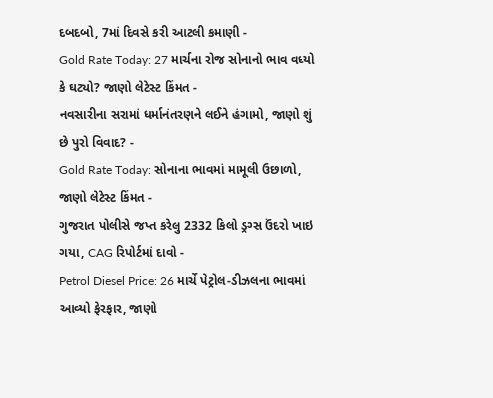દબદબો, 7માં દિવસે કરી આટલી કમાણી -
Gold Rate Today: 27 માર્ચના રોજ સોનાનો ભાવ વધ્યો કે ઘટ્યો? જાણો લેટેસ્ટ કિંમત -
નવસારીના સરામાં ધર્માનંતરણને લઈને હંગામો, જાણો શું છે પુરો વિવાદ? -
Gold Rate Today: સોનાના ભાવમાં મામૂલી ઉછાળો, જાણો લેટેસ્ટ કિંમત -
ગુજરાત પોલીસે જપ્ત કરેલુ 2332 કિલો ડ્રગ્સ ઉંદરો ખાઇ ગયા, CAG રિપોર્ટમાં દાવો -
Petrol Diesel Price: 26 માર્ચે પેટ્રોલ-ડીઝલના ભાવમાં આવ્યો ફેરફાર, જાણો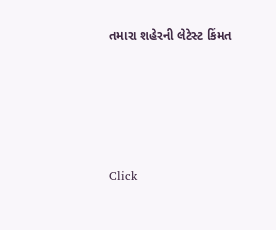તમારા શહેરની લેટેસ્ટ કિંમત







Click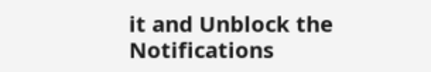it and Unblock the Notifications